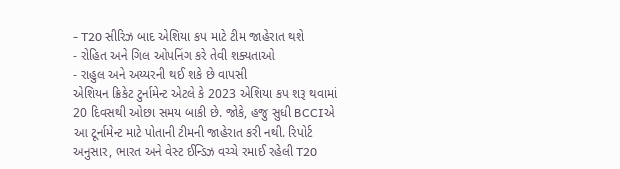- T20 સીરિઝ બાદ એશિયા કપ માટે ટીમ જાહેરાત થશે
- રોહિત અને ગિલ ઓપનિંગ કરે તેવી શક્યતાઓ
- રાહુલ અને અય્યરની થઈ શકે છે વાપસી
એશિયન ક્રિકેટ ટુર્નામેન્ટ એટલે કે 2023 એશિયા કપ શરૂ થવામાં 20 દિવસથી ઓછા સમય બાકી છે. જોકે, હજુ સુધી BCCIએ આ ટૂર્નામેન્ટ માટે પોતાની ટીમની જાહેરાત કરી નથી. રિપોર્ટ અનુસાર, ભારત અને વેસ્ટ ઈન્ડિઝ વચ્ચે રમાઈ રહેલી T20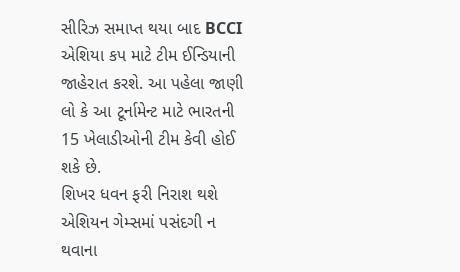સીરિઝ સમાપ્ત થયા બાદ BCCI એશિયા કપ માટે ટીમ ઈન્ડિયાની જાહેરાત કરશે. આ પહેલા જાણી લો કે આ ટૂર્નામેન્ટ માટે ભારતની 15 ખેલાડીઓની ટીમ કેવી હોઈ શકે છે.
શિખર ધવન ફરી નિરાશ થશે
એશિયન ગેમ્સમાં પસંદગી ન થવાના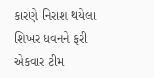કારણે નિરાશ થયેલા શિખર ધવનને ફરી એકવાર ટીમ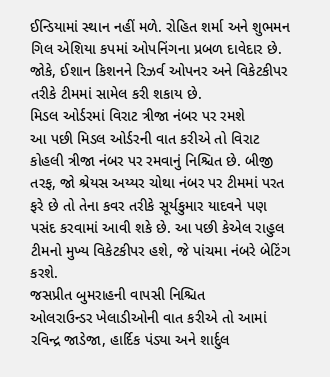ઈન્ડિયામાં સ્થાન નહીં મળે. રોહિત શર્મા અને શુભમન ગિલ એશિયા કપમાં ઓપનિંગના પ્રબળ દાવેદાર છે. જોકે, ઈશાન કિશનને રિઝર્વ ઓપનર અને વિકેટકીપર તરીકે ટીમમાં સામેલ કરી શકાય છે.
મિડલ ઓર્ડરમાં વિરાટ ત્રીજા નંબર પર રમશે
આ પછી મિડલ ઓર્ડરની વાત કરીએ તો વિરાટ કોહલી ત્રીજા નંબર પર રમવાનું નિશ્ચિત છે. બીજી તરફ, જો શ્રેયસ અય્યર ચોથા નંબર પર ટીમમાં પરત ફરે છે તો તેના કવર તરીકે સૂર્યકુમાર યાદવને પણ પસંદ કરવામાં આવી શકે છે. આ પછી કેએલ રાહુલ ટીમનો મુખ્ય વિકેટકીપર હશે, જે પાંચમા નંબરે બેટિંગ કરશે.
જસપ્રીત બુમરાહની વાપસી નિશ્ચિત
ઓલરાઉન્ડર ખેલાડીઓની વાત કરીએ તો આમાં રવિન્દ્ર જાડેજા, હાર્દિક પંડ્યા અને શાર્દુલ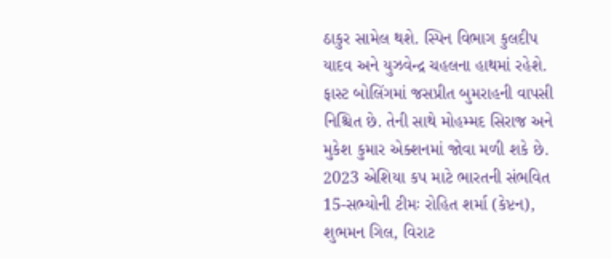ઠાકુર સામેલ થશે. સ્પિન વિભાગ કુલદીપ યાદવ અને યુઝવેન્દ્ર ચહલના હાથમાં રહેશે. ફાસ્ટ બોલિંગમાં જસપ્રીત બુમરાહની વાપસી નિશ્ચિત છે. તેની સાથે મોહમ્મદ સિરાજ અને મુકેશ કુમાર એક્શનમાં જોવા મળી શકે છે.
2023 એશિયા કપ માટે ભારતની સંભવિત 15-સભ્યોની ટીમઃ રોહિત શર્મા (કેપ્ટન), શુભમન ગિલ, વિરાટ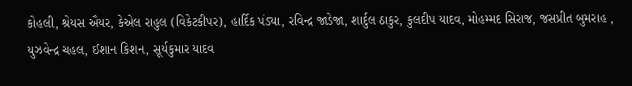કોહલી, શ્રેયસ ઐયર, કેએલ રાહુલ (વિકેટકીપર), હાર્દિક પંડ્યા, રવિન્દ્ર જાડેજા, શાર્દુલ ઠાકુર, કુલદીપ યાદવ, મોહમ્મદ સિરાજ, જસપ્રીત બુમરાહ , યુઝવેન્દ્ર ચહલ, ઈશાન કિશન, સૂર્યકુમાર યાદવ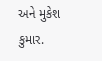અને મુકેશ કુમાર.